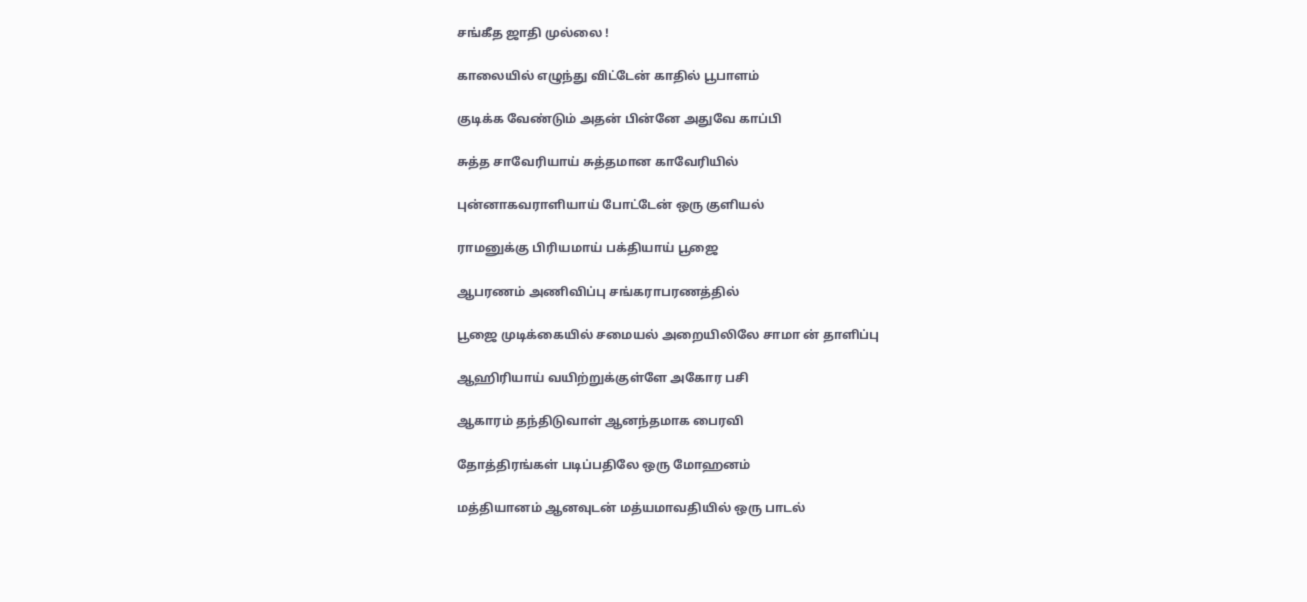சங்கீத ஜாதி முல்லை !

காலையில் எழுந்து விட்டேன் காதில் பூபாளம்

குடிக்க வேண்டும் அதன் பின்னே அதுவே காப்பி

சுத்த சாவேரியாய் சுத்தமான காவேரியில்

புன்னாகவராளியாய் போட்டேன் ஒரு குளியல்

ராமனுக்கு பிரியமாய் பக்தியாய் பூஜை

ஆபரணம் அணிவிப்பு சங்கராபரணத்தில்

பூஜை முடிக்கையில் சமையல் அறையிலிலே சாமா ன் தாளிப்பு

ஆஹிரியாய் வயிற்றுக்குள்ளே அகோர பசி

ஆகாரம் தந்திடுவாள் ஆனந்தமாக பைரவி

தோத்திரங்கள் படிப்பதிலே ஒரு மோஹனம்

மத்தியானம் ஆனவுடன் மத்யமாவதியில் ஒரு பாடல்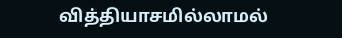வித்தியாசமில்லாமல்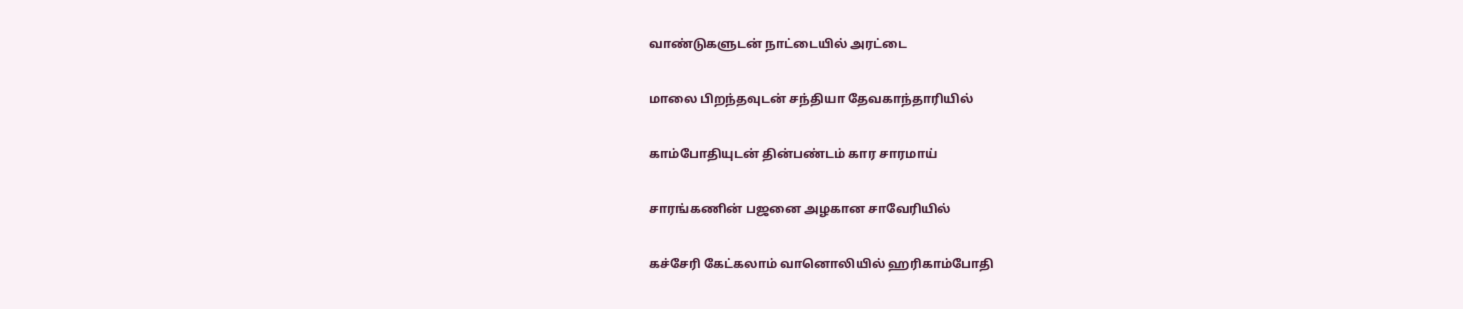வாண்டுகளுடன் நாட்டையில் அரட்டை

மாலை பிறந்தவுடன் சந்தியா தேவகாந்தாரியில்

காம்போதியுடன் தின்பண்டம் கார சாரமாய்

சாரங்கணின் பஜனை அழகான சாவேரியில்

கச்சேரி கேட்கலாம் வானொலியில் ஹரிகாம்போதி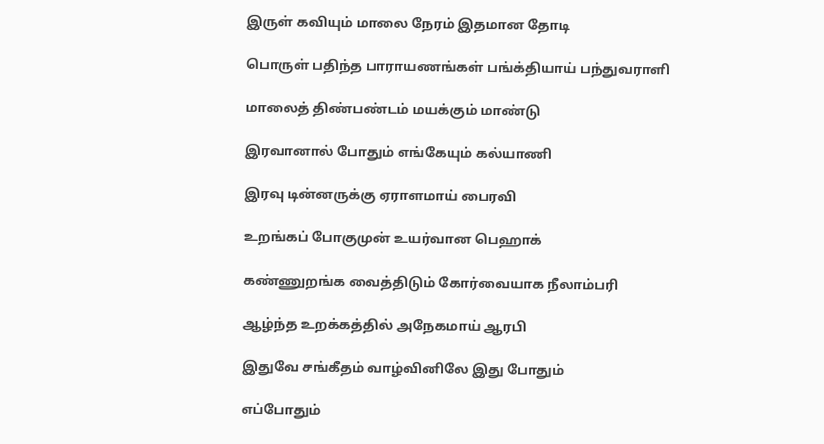இருள் கவியும் மாலை நேரம் இதமான தோடி

பொருள் பதிந்த பாராயணங்கள் பங்க்தியாய் பந்துவராளி

மாலைத் திண்பண்டம் மயக்கும் மாண்டு

இரவானால் போதும் எங்கேயும் கல்யாணி

இரவு டின்னருக்கு ஏராளமாய் பைரவி

உறங்கப் போகுமுன் உயர்வான பெஹாக்

கண்ணுறங்க வைத்திடும் கோர்வையாக நீலாம்பரி

ஆழ்ந்த உறக்கத்தில் அநேகமாய் ஆரபி

இதுவே சங்கீதம் வாழ்வினிலே இது போதும்

எப்போதும்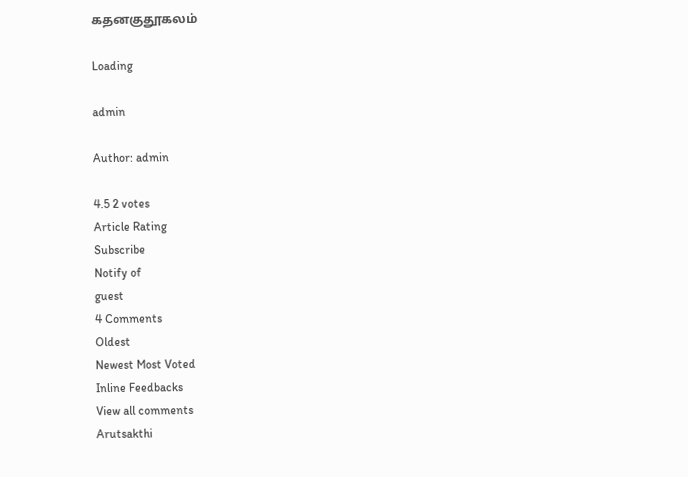கதனகுதூகலம்

Loading

admin

Author: admin

4.5 2 votes
Article Rating
Subscribe
Notify of
guest
4 Comments
Oldest
Newest Most Voted
Inline Feedbacks
View all comments
Arutsakthi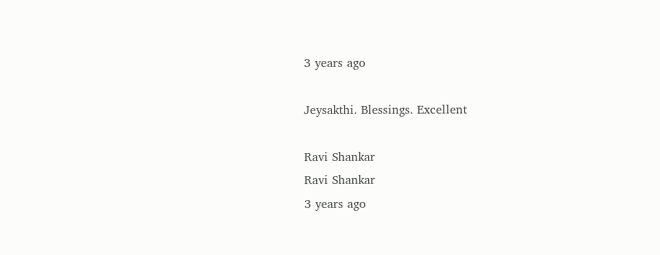3 years ago

Jeysakthi. Blessings. Excellent

Ravi Shankar
Ravi Shankar
3 years ago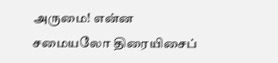அருமை! என்ன சமையலோ திரையிசைப்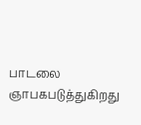பாடலை ஞாபகபடுத்துகிறது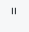=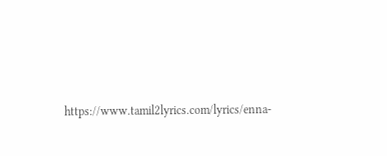https://www.tamil2lyrics.com/lyrics/enna-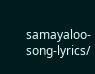samayaloo-song-lyrics/